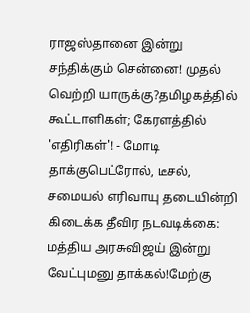ராஜஸ்தானை இன்று சந்திக்கும் சென்னை! முதல் வெற்றி யாருக்கு?தமிழகத்தில் கூட்டாளிகள்; கேரளத்தில் 'எதிரிகள்'! - மோடி தாக்குபெட்ரோல், டீசல், சமையல் எரிவாயு தடையின்றி கிடைக்க தீவிர நடவடிக்கை: மத்திய அரசுவிஜய் இன்று வேட்புமனு தாக்கல்!மேற்கு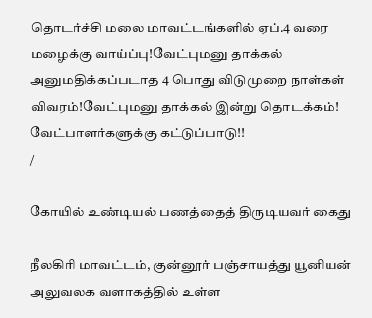தொடர்ச்சி மலை மாவட்டங்களில் ஏப்.4 வரை மழைக்கு வாய்ப்பு!வேட்புமனு தாக்கல் அனுமதிக்கப்படாத 4 பொது விடுமுறை நாள்கள் விவரம்!வேட்புமனு தாக்கல் இன்று தொடக்கம்! வேட்பாளர்களுக்கு கட்டுப்பாடு!!
/

கோயில் உண்டியல் பணத்தைத் திருடியவர் கைது

நீலகிரி மாவட்டம், குன்னூர் பஞ்சாயத்து யூனியன் அலுவலக வளாகத்தில் உள்ள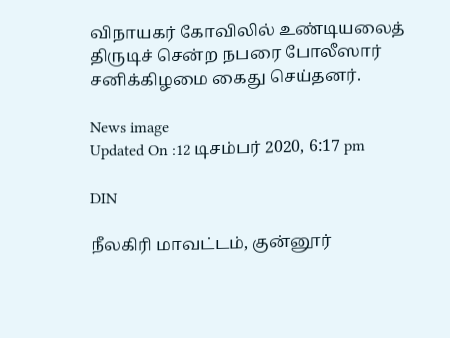விநாயகர் கோவிலில் உண்டியலைத் திருடிச் சென்ற நபரை போலீஸார் சனிக்கிழமை கைது செய்தனர்.

News image
Updated On :12 டிசம்பர் 2020, 6:17 pm

DIN

நீலகிரி மாவட்டம், குன்னூர்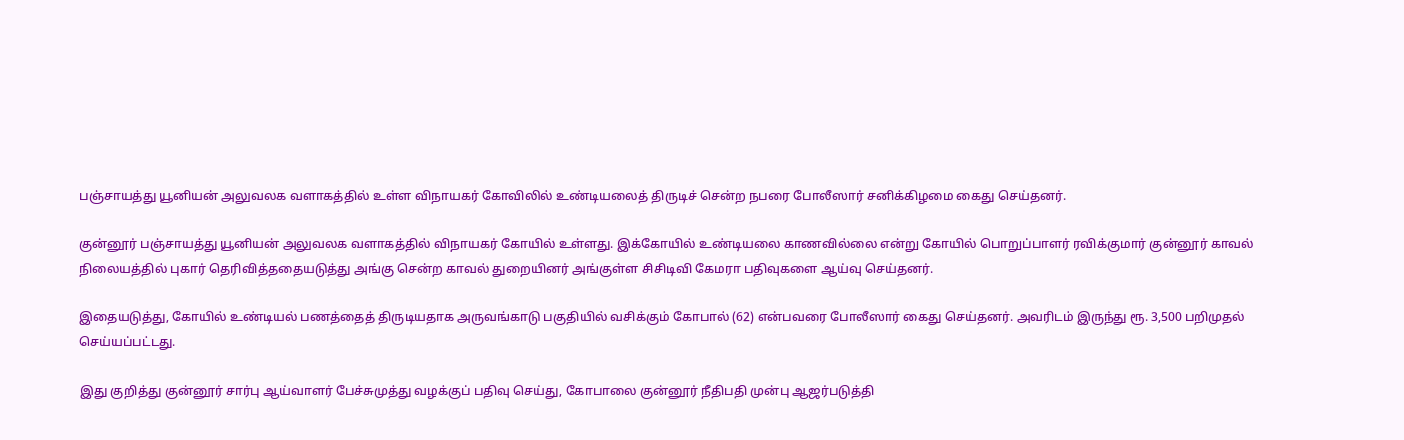பஞ்சாயத்து யூனியன் அலுவலக வளாகத்தில் உள்ள விநாயகர் கோவிலில் உண்டியலைத் திருடிச் சென்ற நபரை போலீஸார் சனிக்கிழமை கைது செய்தனர்.

குன்னூர் பஞ்சாயத்து யூனியன் அலுவலக வளாகத்தில் விநாயகர் கோயில் உள்ளது. இக்கோயில் உண்டியலை காணவில்லை என்று கோயில் பொறுப்பாளர் ரவிக்குமார் குன்னூர் காவல் நிலையத்தில் புகார் தெரிவித்ததையடுத்து அங்கு சென்ற காவல் துறையினர் அங்குள்ள சிசிடிவி கேமரா பதிவுகளை ஆய்வு செய்தனர்.

இதையடுத்து, கோயில் உண்டியல் பணத்தைத் திருடியதாக அருவங்காடு பகுதியில் வசிக்கும் கோபால் (62) என்பவரை போலீஸார் கைது செய்தனர். அவரிடம் இருந்து ரூ. 3,500 பறிமுதல் செய்யப்பட்டது.

இது குறித்து குன்னூர் சார்பு ஆய்வாளர் பேச்சுமுத்து வழக்குப் பதிவு செய்து, கோபாலை குன்னூர் நீதிபதி முன்பு ஆஜர்படுத்தி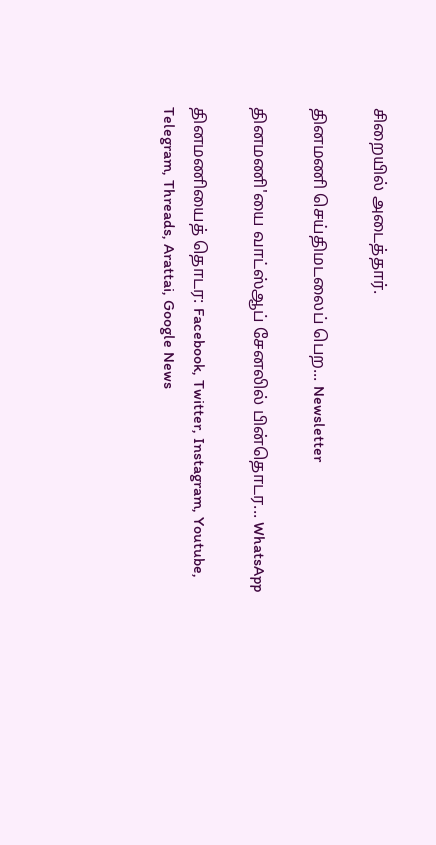சிறையில் அடைத்தார்.

தினமணி செய்திமடலைப் பெற... Newsletter

தினமணி'யை வாட்ஸ்ஆப் சேனலில் பின்தொடர... WhatsApp

தினமணியைத் தொடர: Facebook, Twitter, Instagram, Youtube, Telegram, Threads, Arattai, Google News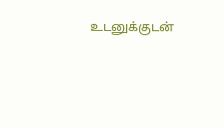உடனுக்குடன்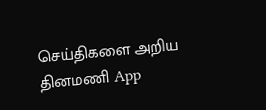செய்திகளை அறிய தினமணி App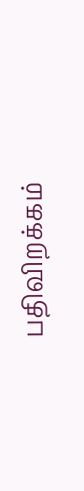பதிவிறக்கம்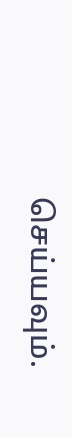செய்யவும்.